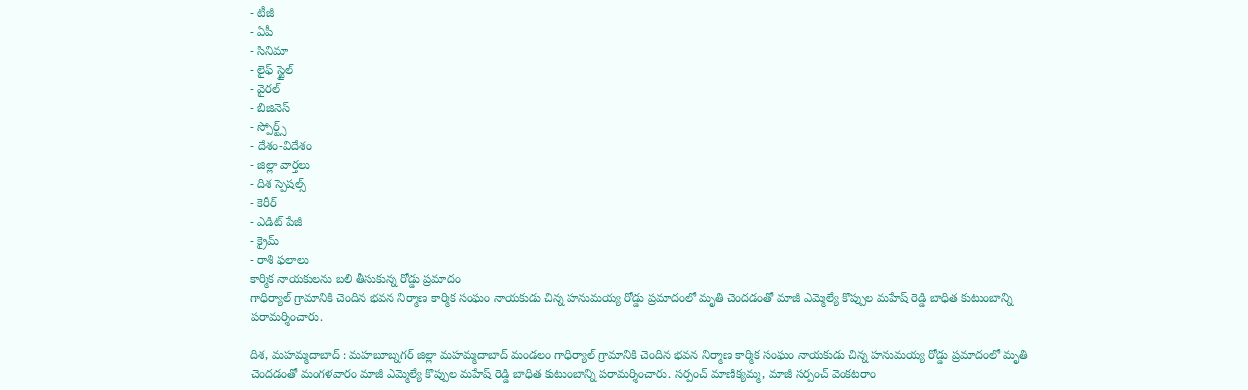- టీజీ
- ఏపీ
- సినిమా
- లైఫ్ స్టైల్
- వైరల్
- బిజినెస్
- స్పోర్ట్స్
- దేశం-విదేశం
- జిల్లా వార్తలు
- దిశ స్పెషల్స్
- కెరీర్
- ఎడిట్ పేజీ
- క్రైమ్
- రాశి ఫలాలు
కార్మిక నాయకులను బలి తీసుకున్న రోడ్డు ప్రమాదం
గాధిర్యాల్ గ్రామానికి చెందిన భవన నిర్మాణ కార్మిక సంఘం నాయకుడు చిన్న హనుమయ్య రోడ్డు ప్రమాదంలో మృతి చెందడంతో మాజీ ఎమ్మెల్యే కొప్పుల మహేష్ రెడ్డి బాధిత కుటుంబాన్ని పరామర్శించారు.

దిశ, మహమ్మదాబాద్ : మహబూబ్నగర్ జిల్లా మహమ్మదాబాద్ మండలం గాధిర్యాల్ గ్రామానికి చెందిన భవన నిర్మాణ కార్మిక సంఘం నాయకుడు చిన్న హనుమయ్య రోడ్డు ప్రమాదంలో మృతి చెందడంతో మంగళవారం మాజీ ఎమ్మెల్యే కొప్పుల మహేష్ రెడ్డి బాధిత కుటుంబాన్ని పరామర్శించారు. సర్పంచ్ మాణిక్యమ్మ, మాజీ సర్పంచ్ వెంకటరాం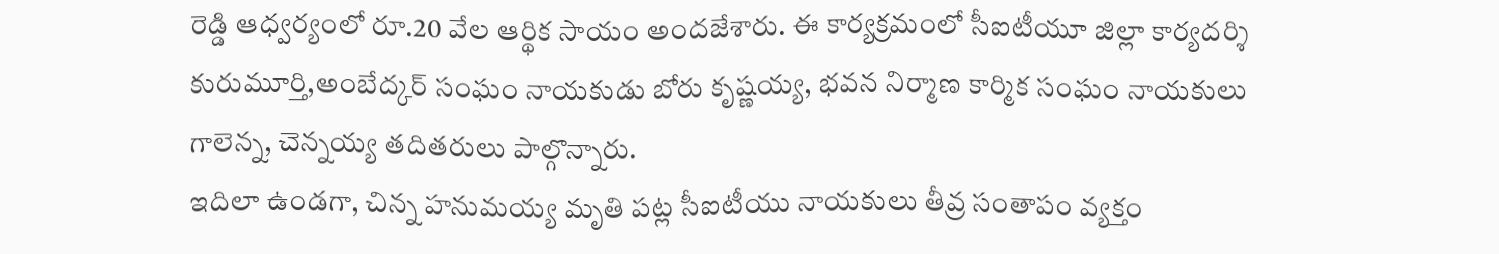రెడ్డి ఆధ్వర్యంలో రూ.20 వేల ఆర్థిక సాయం అందజేశారు. ఈ కార్యక్రమంలో సీఐటీయూ జిల్లా కార్యదర్శి కురుమూర్తి,అంబేద్కర్ సంఘం నాయకుడు బోరు కృష్ణయ్య, భవన నిర్మాణ కార్మిక సంఘం నాయకులు గాలెన్న, చెన్నయ్య తదితరులు పాల్గొన్నారు.
ఇదిలా ఉండగా, చిన్న హనుమయ్య మృతి పట్ల సీఐటీయు నాయకులు తీవ్ర సంతాపం వ్యక్తం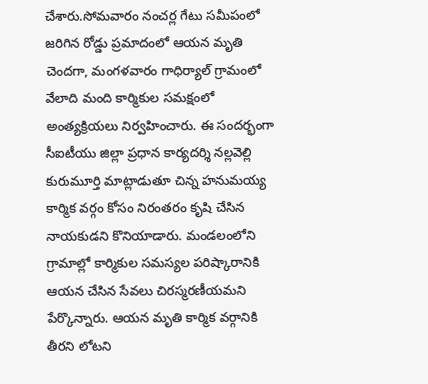చేశారు.సోమవారం నంచర్ల గేటు సమీపంలో జరిగిన రోడ్డు ప్రమాదంలో ఆయన మృతి చెందగా, మంగళవారం గాధిర్యాల్ గ్రామంలో వేలాది మంది కార్మికుల సమక్షంలో అంత్యక్రియలు నిర్వహించారు. ఈ సందర్భంగా సీఐటీయు జిల్లా ప్రధాన కార్యదర్శి నల్లవెల్లి కురుమూర్తి మాట్లాడుతూ చిన్న హనుమయ్య కార్మిక వర్గం కోసం నిరంతరం కృషి చేసిన నాయకుడని కొనియాడారు. మండలంలోని గ్రామాల్లో కార్మికుల సమస్యల పరిష్కారానికి ఆయన చేసిన సేవలు చిరస్మరణీయమని పేర్కొన్నారు. ఆయన మృతి కార్మిక వర్గానికి తీరని లోటని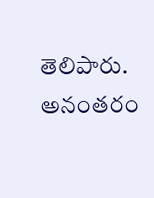తెలిపారు. అనంతరం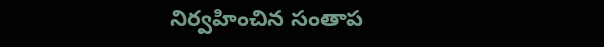నిర్వహించిన సంతాప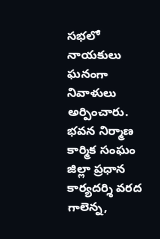సభలో నాయకులు ఘనంగా నివాళులు అర్పించారు. భవన నిర్మాణ కార్మిక సంఘం జిల్లా ప్రధాన కార్యదర్శి వరద గాలెన్న,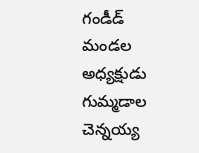గండీడ్ మండల అధ్యక్షుడు గుమ్మడాల చెన్నయ్య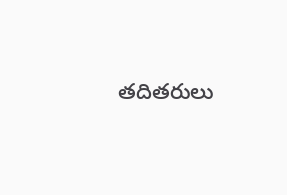తదితరులు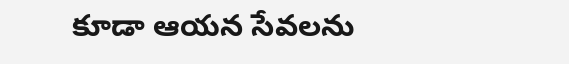కూడా ఆయన సేవలను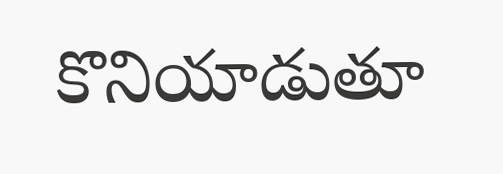కొనియాడుతూ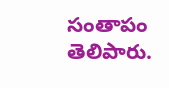సంతాపం తెలిపారు.